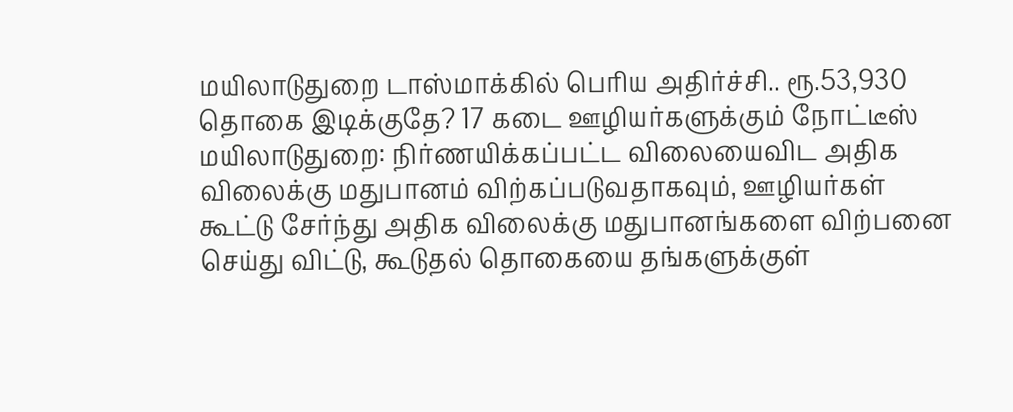மயிலாடுதுறை டாஸ்மாக்கில் பெரிய அதிர்ச்சி.. ரூ.53,930 தொகை இடிக்குதே? 17 கடை ஊழியர்களுக்கும் நோட்டீஸ்
மயிலாடுதுறை: நிர்ணயிக்கப்பட்ட விலையைவிட அதிக விலைக்கு மதுபானம் விற்கப்படுவதாகவும், ஊழியர்கள் கூட்டு சேர்ந்து அதிக விலைக்கு மதுபானங்களை விற்பனை செய்து விட்டு, கூடுதல் தொகையை தங்களுக்குள்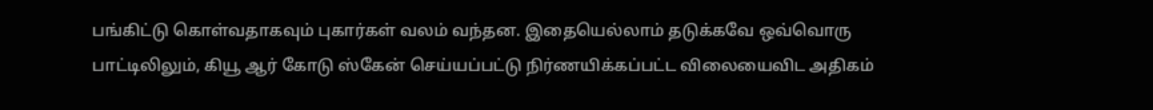பங்கிட்டு கொள்வதாகவும் புகார்கள் வலம் வந்தன. இதையெல்லாம் தடுக்கவே ஒவ்வொரு பாட்டிலிலும், கியூ ஆர் கோடு ஸ்கேன் செய்யப்பட்டு நிர்ணயிக்கப்பட்ட விலையைவிட அதிகம்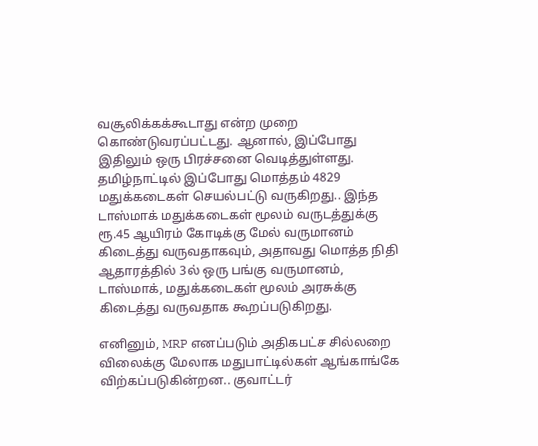வசூலிக்கக்கூடாது என்ற முறை கொண்டுவரப்பட்டது. ஆனால், இப்போது இதிலும் ஒரு பிரச்சனை வெடித்துள்ளது.
தமிழ்நாட்டில் இப்போது மொத்தம் 4829 மதுக்கடைகள் செயல்பட்டு வருகிறது.. இந்த டாஸ்மாக் மதுக்கடைகள் மூலம் வருடத்துக்கு ரூ.45 ஆயிரம் கோடிக்கு மேல் வருமானம் கிடைத்து வருவதாகவும், அதாவது மொத்த நிதி ஆதாரத்தில் 3ல் ஒரு பங்கு வருமானம், டாஸ்மாக், மதுக்கடைகள் மூலம் அரசுக்கு கிடைத்து வருவதாக கூறப்படுகிறது.

எனினும், MRP எனப்படும் அதிகபட்ச சில்லறை விலைக்கு மேலாக மதுபாட்டில்கள் ஆங்காங்கே விற்கப்படுகின்றன.. குவாட்டர்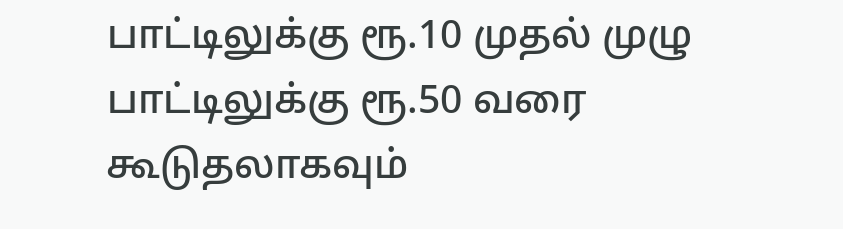பாட்டிலுக்கு ரூ.10 முதல் முழு பாட்டிலுக்கு ரூ.50 வரை கூடுதலாகவும்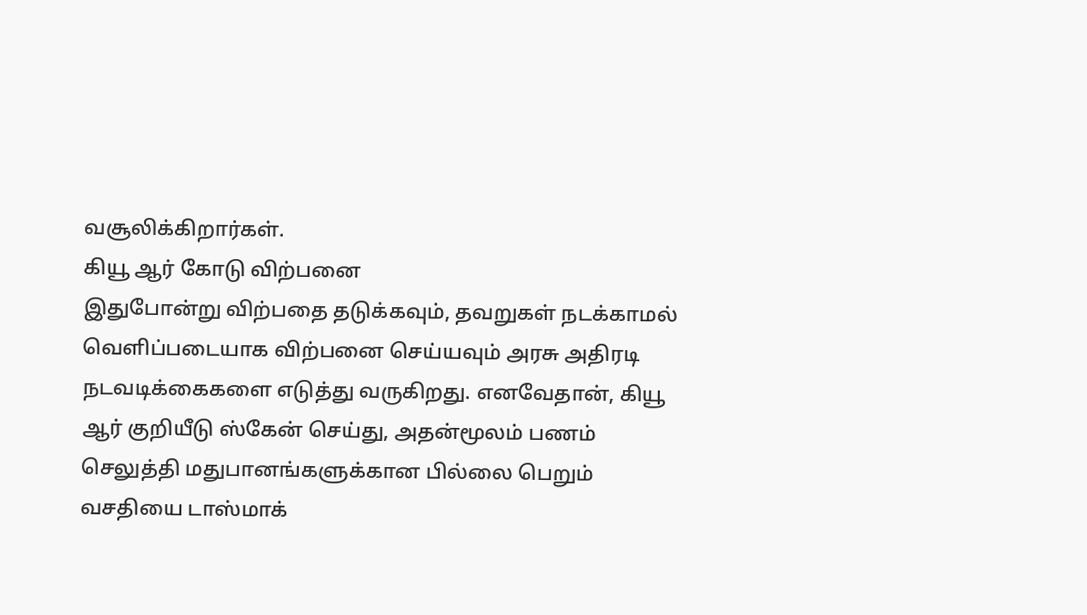வசூலிக்கிறார்கள்.
கியூ ஆர் கோடு விற்பனை
இதுபோன்று விற்பதை தடுக்கவும், தவறுகள் நடக்காமல் வெளிப்படையாக விற்பனை செய்யவும் அரசு அதிரடி நடவடிக்கைகளை எடுத்து வருகிறது. எனவேதான், கியூ ஆர் குறியீடு ஸ்கேன் செய்து, அதன்மூலம் பணம் செலுத்தி மதுபானங்களுக்கான பில்லை பெறும் வசதியை டாஸ்மாக்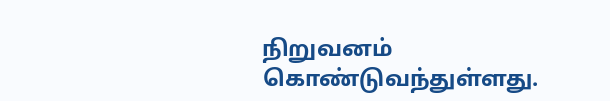நிறுவனம் கொண்டுவந்துள்ளது.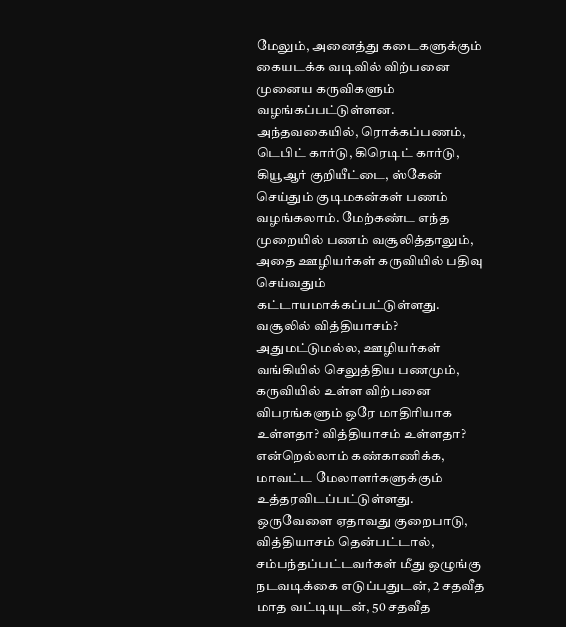மேலும், அனைத்து கடைகளுக்கும் கையடக்க வடிவில் விற்பனை முனைய கருவிகளும் வழங்கப்பட்டுள்ளன.
அந்தவகையில், ரொக்கப்பணம், டெபிட் கார்டு, கிரெடிட் கார்டு, கியூஆர் குறியீட்டை, ஸ்கேன் செய்தும் குடிமகன்கள் பணம் வழங்கலாம். மேற்கண்ட எந்த முறையில் பணம் வசூலித்தாலும், அதை ஊழியர்கள் கருவியில் பதிவு செய்வதும் கட்டாயமாக்கப்பட்டுள்ளது.
வசூலில் வித்தியாசம்?
அதுமட்டுமல்ல, ஊழியர்கள் வங்கியில் செலுத்திய பணமும், கருவியில் உள்ள விற்பனை விபரங்களும் ஒரே மாதிரியாக உள்ளதா? வித்தியாசம் உள்ளதா? என்றெல்லாம் கண்காணிக்க, மாவட்ட மேலாளர்களுக்கும் உத்தரவிடப்பட்டுள்ளது.
ஒருவேளை ஏதாவது குறைபாடு, வித்தியாசம் தென்பட்டால், சம்பந்தப்பட்டவர்கள் மீது ஒழுங்கு நடவடிக்கை எடுப்பதுடன், 2 சதவீத மாத வட்டியுடன், 50 சதவீத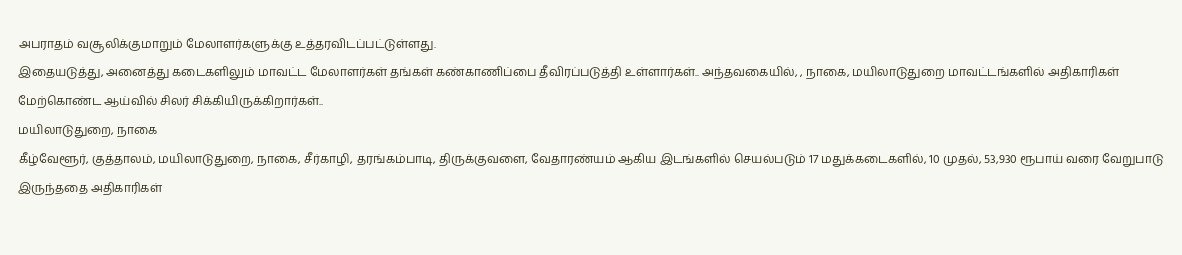அபராதம் வசூலிக்குமாறும் மேலாளர்களுக்கு உத்தரவிடப்பட்டுள்ளது.
இதையடுத்து, அனைத்து கடைகளிலும் மாவட்ட மேலாளர்கள் தங்கள் கண்காணிப்பை தீவிரப்படுத்தி உள்ளார்கள்.. அந்தவகையில், , நாகை, மயிலாடுதுறை மாவட்டங்களில் அதிகாரிகள் மேற்கொண்ட ஆய்வில் சிலர் சிக்கியிருக்கிறார்கள்..
மயிலாடுதுறை, நாகை
கீழ்வேளூர், குத்தாலம், மயிலாடுதுறை, நாகை, சீர்காழி, தரங்கம்பாடி, திருக்குவளை, வேதாரண்யம் ஆகிய இடங்களில் செயல்படும் 17 மதுக்கடைகளில், 10 முதல், 53,930 ரூபாய் வரை வேறுபாடு இருந்ததை அதிகாரிகள்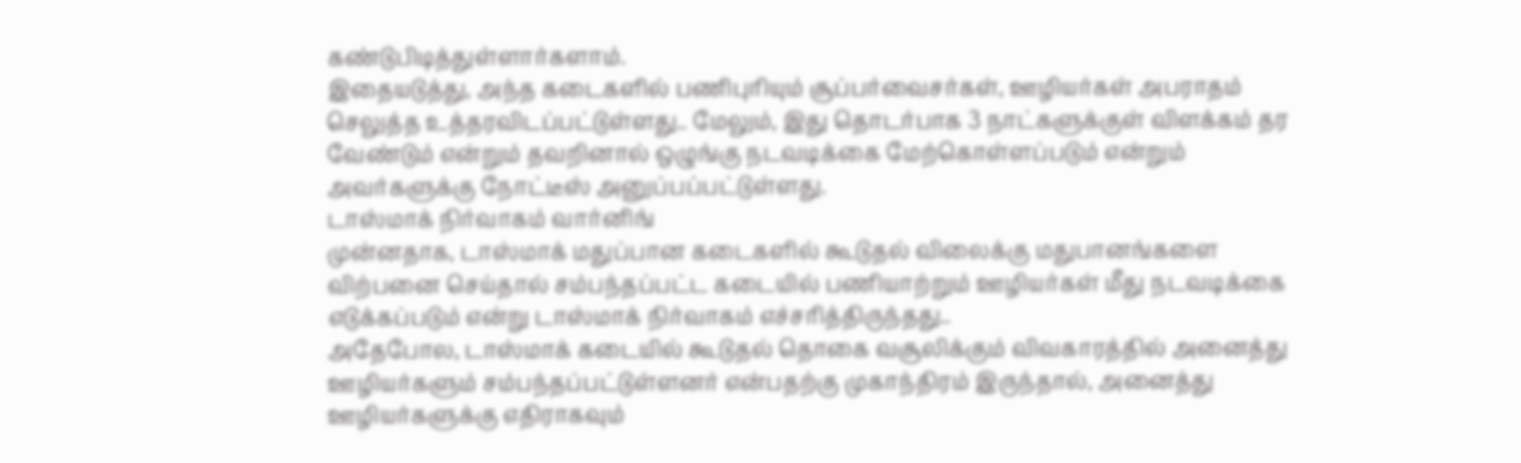கண்டுபிடித்துள்ளார்களாம்.
இதையடுத்து, அந்த கடைகளில் பணிபுரியும் சூப்பர்வைசர்கள், ஊழியர்கள் அபராதம் செலுத்த உத்தரவிடப்பட்டுள்ளது.. மேலும், இது தொடர்பாக 3 நாட்களுக்குள் விளக்கம் தர
வேண்டும் என்றும் தவறினால் ஒழுங்கு நடவடிக்கை மேற்கொள்ளப்படும் என்றும் அவர்களுக்கு நோட்டீஸ் அனுப்பப்பட்டுள்ளது.
டாஸ்மாக் நிர்வாகம் வார்னிங்
முன்னதாக, டாஸ்மாக் மதுப்பான கடைகளில் கூடுதல் விலைக்கு மதுபானங்களை விற்பனை செய்தால் சம்பந்தப்பட்ட கடையில் பணியாற்றும் ஊழியர்கள் மீது நடவடிக்கை எடுக்கப்படும் என்று டாஸ்மாக் நிர்வாகம் எச்சரித்திருந்தது..
அதேபோல, டாஸ்மாக் கடையில் கூடுதல் தொகை வசூலிக்கும் விவகாரத்தில் அனைத்து ஊழியர்களும் சம்பந்தப்பட்டுள்ளனர் என்பதற்கு முகாந்திரம் இருந்தால், அனைத்து ஊழியர்களுக்கு எதிராகவும்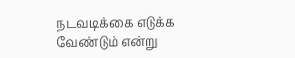நடவடிக்கை எடுக்க வேண்டும் என்று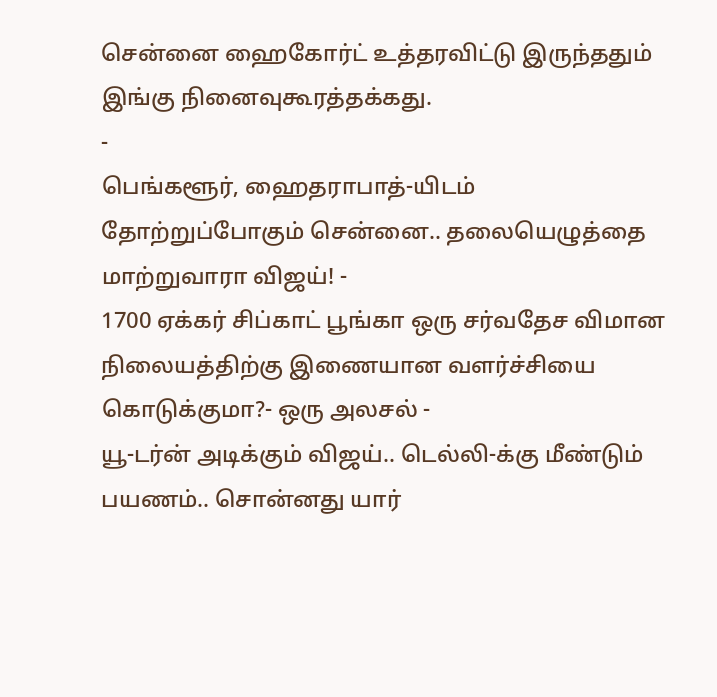சென்னை ஹைகோர்ட் உத்தரவிட்டு இருந்ததும் இங்கு நினைவுகூரத்தக்கது.
-
பெங்களூர், ஹைதராபாத்-யிடம் தோற்றுப்போகும் சென்னை.. தலையெழுத்தை மாற்றுவாரா விஜய்! -
1700 ஏக்கர் சிப்காட் பூங்கா ஒரு சர்வதேச விமான நிலையத்திற்கு இணையான வளர்ச்சியை கொடுக்குமா?- ஒரு அலசல் -
யூ-டர்ன் அடிக்கும் விஜய்.. டெல்லி-க்கு மீண்டும் பயணம்.. சொன்னது யார்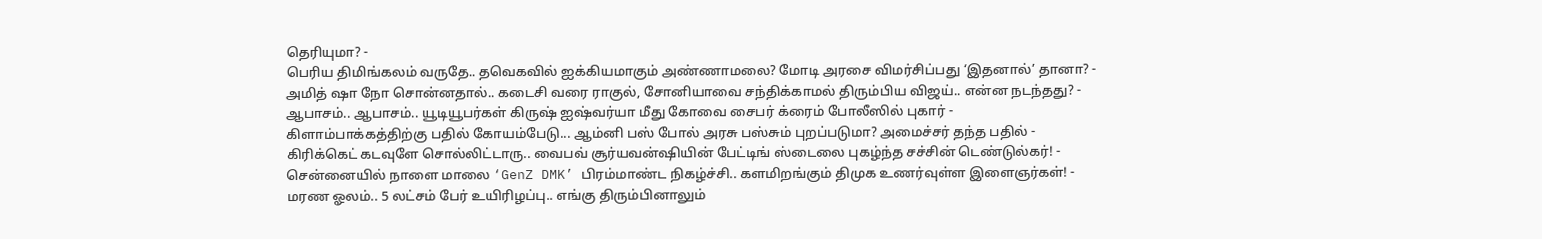தெரியுமா? -
பெரிய திமிங்கலம் வருதே.. தவெகவில் ஐக்கியமாகும் அண்ணாமலை? மோடி அரசை விமர்சிப்பது ‘இதனால்’ தானா? -
அமித் ஷா நோ சொன்னதால்.. கடைசி வரை ராகுல், சோனியாவை சந்திக்காமல் திரும்பிய விஜய்.. என்ன நடந்தது? -
ஆபாசம்.. ஆபாசம்.. யூடியூபர்கள் கிருஷ் ஐஷ்வர்யா மீது கோவை சைபர் க்ரைம் போலீஸில் புகார் -
கிளாம்பாக்கத்திற்கு பதில் கோயம்பேடு... ஆம்னி பஸ் போல் அரசு பஸ்சும் புறப்படுமா? அமைச்சர் தந்த பதில் -
கிரிக்கெட் கடவுளே சொல்லிட்டாரு.. வைபவ் சூர்யவன்ஷியின் பேட்டிங் ஸ்டைலை புகழ்ந்த சச்சின் டெண்டுல்கர்! -
சென்னையில் நாளை மாலை ‘GenZ DMK’ பிரம்மாண்ட நிகழ்ச்சி.. களமிறங்கும் திமுக உணர்வுள்ள இளைஞர்கள்! -
மரண ஓலம்.. 5 லட்சம் பேர் உயிரிழப்பு.. எங்கு திரும்பினாலும்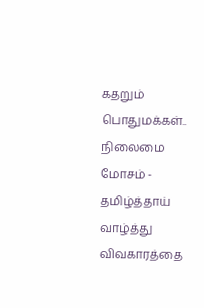கதறும் பொதுமக்கள்.. நிலைமை மோசம் -
தமிழ்த்தாய் வாழ்த்து விவகாரத்தை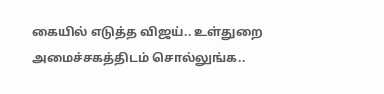கையில் எடுத்த விஜய்.. உள்துறை அமைச்சகத்திடம் சொல்லுங்க..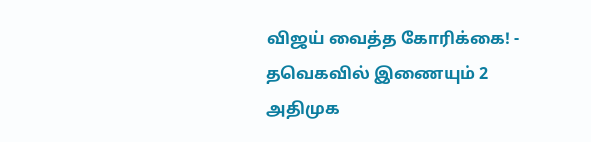விஜய் வைத்த கோரிக்கை! -
தவெகவில் இணையும் 2 அதிமுக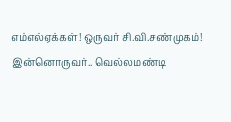எம்எல்ஏக்கள்! ஒருவர் சி.வி.சண்முகம்! இன்னொருவர்.. வெல்லமண்டி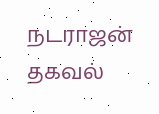நடராஜன் தகவல்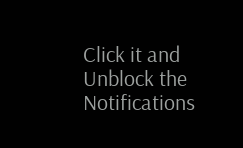Click it and Unblock the Notifications